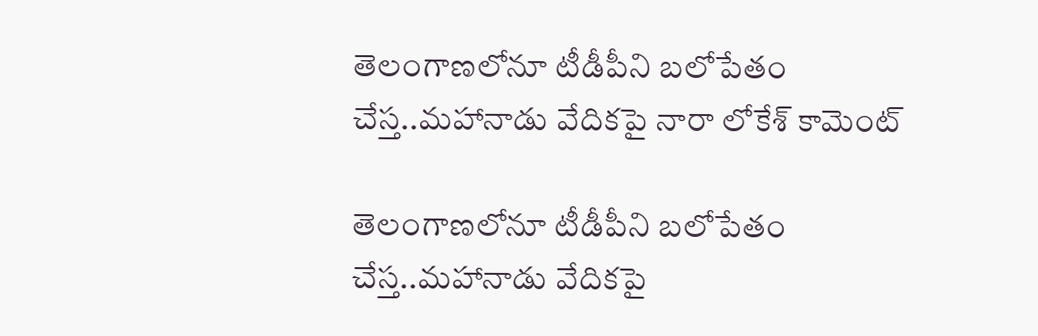తెలంగాణలోనూ టీడీపీని బలోపేతం చేస్త..మహానాడు వేదికపై నారా లోకేశ్‌ కామెంట్

తెలంగాణలోనూ టీడీపీని బలోపేతం చేస్త..మహానాడు వేదికపై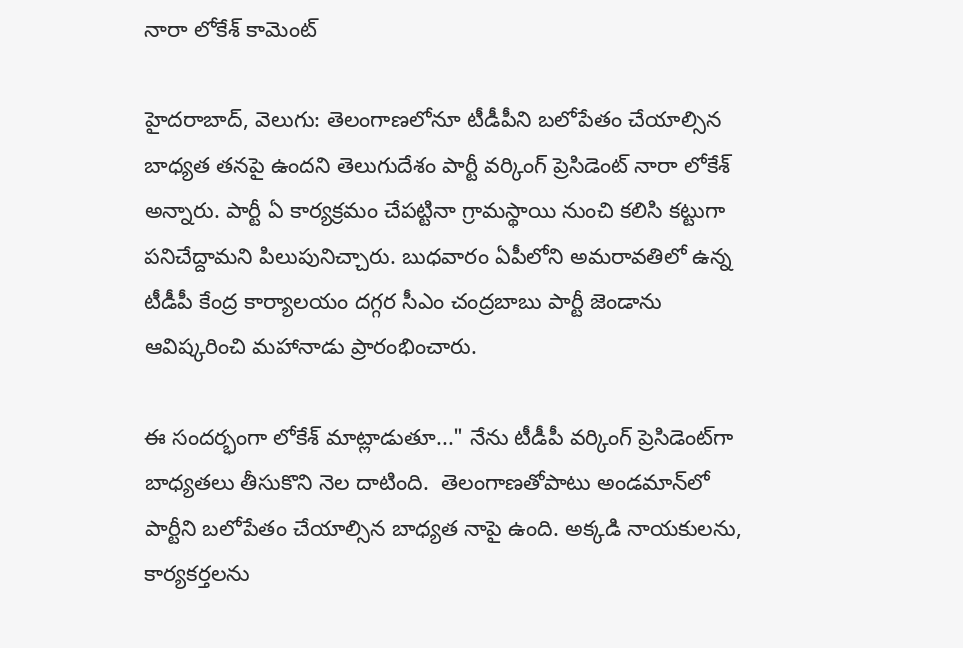నారా లోకేశ్‌ కామెంట్

హైదరాబాద్, వెలుగు: తెలంగాణలోనూ టీడీపీని బలోపేతం చేయాల్సిన బాధ్యత తనపై ఉందని తెలుగుదేశం పార్టీ వర్కింగ్ ప్రెసిడెంట్ నారా లోకేశ్‌ అన్నారు. పార్టీ ఏ కార్యక్రమం చేపట్టినా గ్రామస్థాయి నుంచి కలిసి కట్టుగా పనిచేద్దామని పిలుపునిచ్చారు. బుధవారం ఏపీలోని అమరావతిలో ఉన్న  టీడీపీ కేంద్ర కార్యాలయం దగ్గర సీఎం చంద్రబాబు పార్టీ జెండాను ఆవిష్కరించి మహానాడు ప్రారంభించారు.

ఈ సందర్భంగా లోకేశ్ మాట్లాడుతూ..." నేను టీడీపీ వర్కింగ్‌ ప్రెసిడెంట్‌గా బాధ్యతలు తీసుకొని నెల దాటింది.  తెలంగాణతోపాటు అండమాన్‌లో పార్టీని బలోపేతం చేయాల్సిన బాధ్యత నాపై ఉంది. అక్కడి నాయకులను, కార్యకర్తలను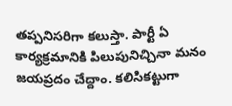తప్పనిసరిగా కలుస్తా. పార్టీ ఏ కార్యక్రమానికి పిలుపునిచ్చినా మనం జయప్రదం చేద్దాం. కలిసికట్టుగా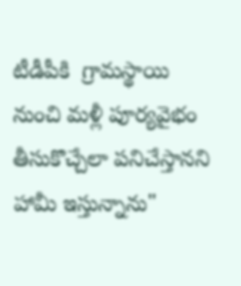టీడీపీకి  గ్రామస్థాయి నుంచి మళ్లీ పూర్యవైభం తీసుకొచ్చేలా పనిచేస్తానని హామీ ఇస్తున్నాను"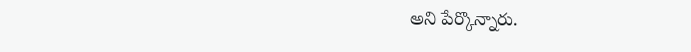అని పేర్కొన్నారు.